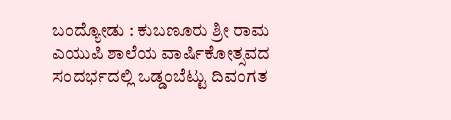ಬಂದ್ಯೋಡು : ಕುಬಣೂರು ಶ್ರೀ ರಾಮ ಎಯುಪಿ ಶಾಲೆಯ ವಾರ್ಷಿಕೋತ್ಸವದ ಸಂದರ್ಭದಲ್ಲಿ ಒಡ್ಡಂಬೆಟ್ಟು ದಿವಂಗತ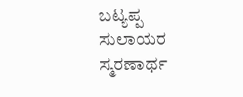ಬಟ್ಯಪ್ಪ ಸುಲಾಯರ ಸ್ಮರಣಾರ್ಥ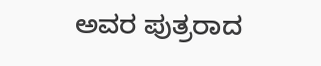ಅವರ ಪುತ್ರರಾದ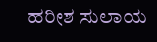ಹರೀಶ ಸುಲಾಯ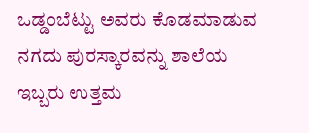ಒಡ್ಡಂಬೆಟ್ಟು ಅವರು ಕೊಡಮಾಡುವ ನಗದು ಪುರಸ್ಕಾರವನ್ನು ಶಾಲೆಯ ಇಬ್ಬರು ಉತ್ತಮ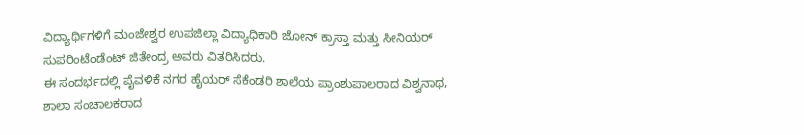ವಿದ್ಯಾರ್ಥಿಗಳಿಗೆ ಮಂಜೇಶ್ವರ ಉಪಜಿಲ್ಲಾ ವಿದ್ಯಾಧಿಕಾರಿ ಜೋನ್ ಕ್ರಾಸ್ತಾ ಮತ್ತು ಸೀನಿಯರ್ ಸುಪರಿಂಟೆಂಡೆಂಟ್ ಜಿತೇಂದ್ರ ಅವರು ವಿತರಿಸಿದರು.
ಈ ಸಂದರ್ಭದಲ್ಲಿ ಪೈವಳಿಕೆ ನಗರ ಹೈಯರ್ ಸೆಕೆಂಡರಿ ಶಾಲೆಯ ಪ್ರಾಂಶುಪಾಲರಾದ ವಿಶ್ವನಾಥ, ಶಾಲಾ ಸಂಚಾಲಕರಾದ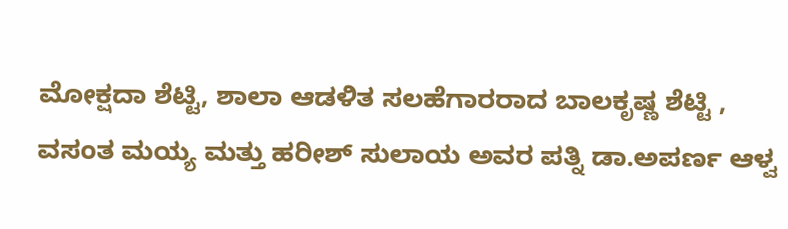ಮೋಕ್ಷದಾ ಶೆಟ್ಟಿ, ಶಾಲಾ ಆಡಳಿತ ಸಲಹೆಗಾರರಾದ ಬಾಲಕೃಷ್ಣ ಶೆಟ್ಟಿ , ವಸಂತ ಮಯ್ಯ ಮತ್ತು ಹರೀಶ್ ಸುಲಾಯ ಅವರ ಪತ್ನಿ ಡಾ.ಅಪರ್ಣ ಆಳ್ವ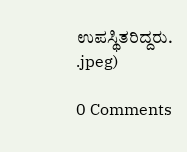ಉಪಸ್ಥಿತರಿದ್ದರು.
.jpeg)

0 Comments